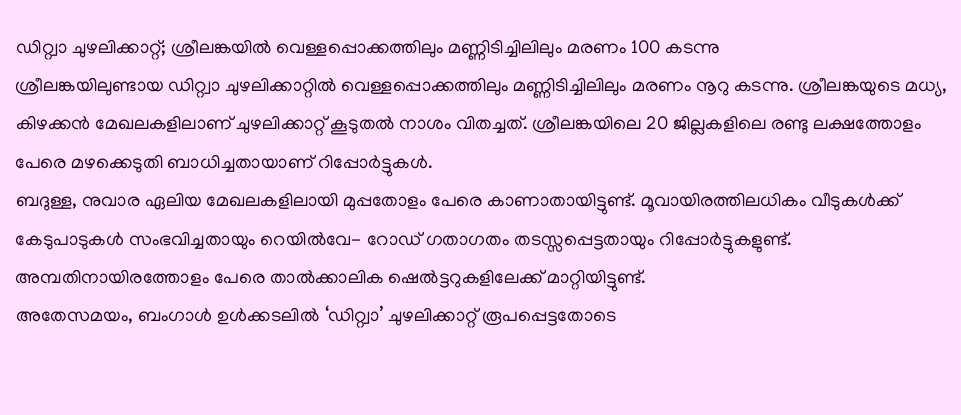ഡിറ്റ്വാ ചുഴലിക്കാറ്റ്; ശ്രീലങ്കയിൽ വെള്ളപ്പൊക്കത്തിലും മണ്ണിടിച്ചിലിലും മരണം 100 കടന്നു
ശ്രീലങ്കയിലുണ്ടായ ഡിറ്റ്വാ ചുഴലിക്കാറ്റിൽ വെള്ളപ്പൊക്കത്തിലും മണ്ണിടിച്ചിലിലും മരണം നൂറു കടന്നു. ശ്രീലങ്കയുടെ മധ്യ, കിഴക്കൻ മേഖലകളിലാണ് ചുഴലിക്കാറ്റ് കൂടുതൽ നാശം വിതച്ചത്. ശ്രീലങ്കയിലെ 20 ജില്ലകളിലെ രണ്ടു ലക്ഷത്തോളം പേരെ മഴക്കെടുതി ബാധിച്ചതായാണ് റിപ്പോർട്ടുകൾ.
ബദുള്ള, നുവാര ഏലിയ മേഖലകളിലായി മുപ്പതോളം പേരെ കാണാതായിട്ടുണ്ട്. മൂവായിരത്തിലധികം വീടുകൾക്ക് കേടുപാടുകൾ സംഭവിച്ചതായും റെയിൽവേ- റോഡ് ഗതാഗതം തടസ്സപ്പെട്ടതായും റിപ്പോർട്ടുകളുണ്ട്. അമ്പതിനായിരത്തോളം പേരെ താൽക്കാലിക ഷെൽട്ടറുകളിലേക്ക് മാറ്റിയിട്ടുണ്ട്.
അതേസമയം, ബംഗാൾ ഉൾക്കടലിൽ ‘ഡിറ്റ്വാ’ ചുഴലിക്കാറ്റ് രൂപപ്പെട്ടതോടെ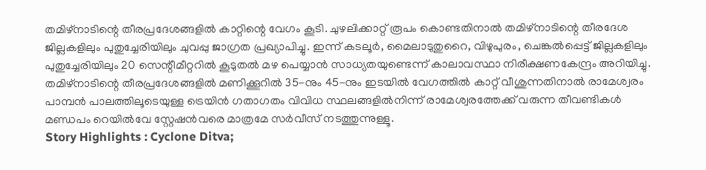തമിഴ്നാടിന്റെ തീരപ്രദേശങ്ങളിൽ കാറ്റിന്റെ വേഗം കൂടി. ചുഴലിക്കാറ്റ് രൂപം കൊണ്ടതിനാൽ തമിഴ്നാടിന്റെ തീരദേശ ജില്ലകളിലും പുതുച്ചേരിയിലും ചുവപ്പു ജാഗ്രത പ്രഖ്യാപിച്ചു. ഇന്ന് കടലൂർ, മൈലാടുതുറൈ, വിഴുപുരം, ചെങ്കൽപ്പെട്ട് ജില്ലകളിലും പുതുച്ചേരിയിലും 20 സെന്റീമീറ്ററിൽ കൂടുതൽ മഴ പെയ്യാൻ സാധ്യതയുണ്ടെന്ന് കാലാവസ്ഥാ നിരീക്ഷണകേന്ദ്രം അറിയിച്ചു.
തമിഴ്നാടിന്റെ തീരപ്രദേശങ്ങളിൽ മണിക്കൂറിൽ 35-നും 45-നും ഇടയിൽ വേഗത്തിൽ കാറ്റ് വീശുന്നതിനാൽ രാമേശ്വരം പാമ്പൻ പാലത്തിലൂടെയുള്ള ട്രെയിൻ ഗതാഗതം വിവിധ സ്ഥലങ്ങളിൽനിന്ന് രാമേശ്വരത്തേക്ക് വരുന്ന തീവണ്ടികൾ മണ്ഡപം റെയിൽവേ സ്റ്റേഷൻവരെ മാത്രമേ സർവീസ് നടത്തുന്നുള്ളൂ.
Story Highlights : Cyclone Ditva;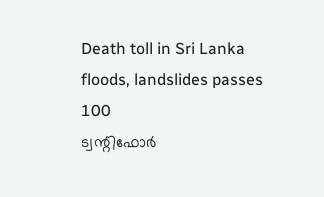Death toll in Sri Lanka floods, landslides passes 100
ട്വന്റിഫോർ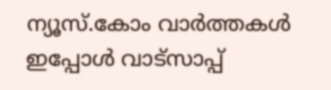ന്യൂസ്.കോം വാർത്തകൾ ഇപ്പോൾ വാട്സാപ്പ്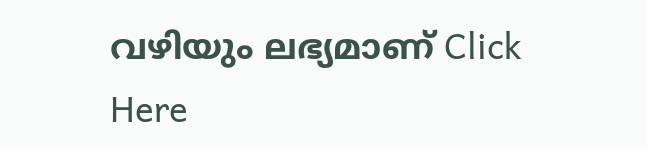വഴിയും ലഭ്യമാണ് Click Here